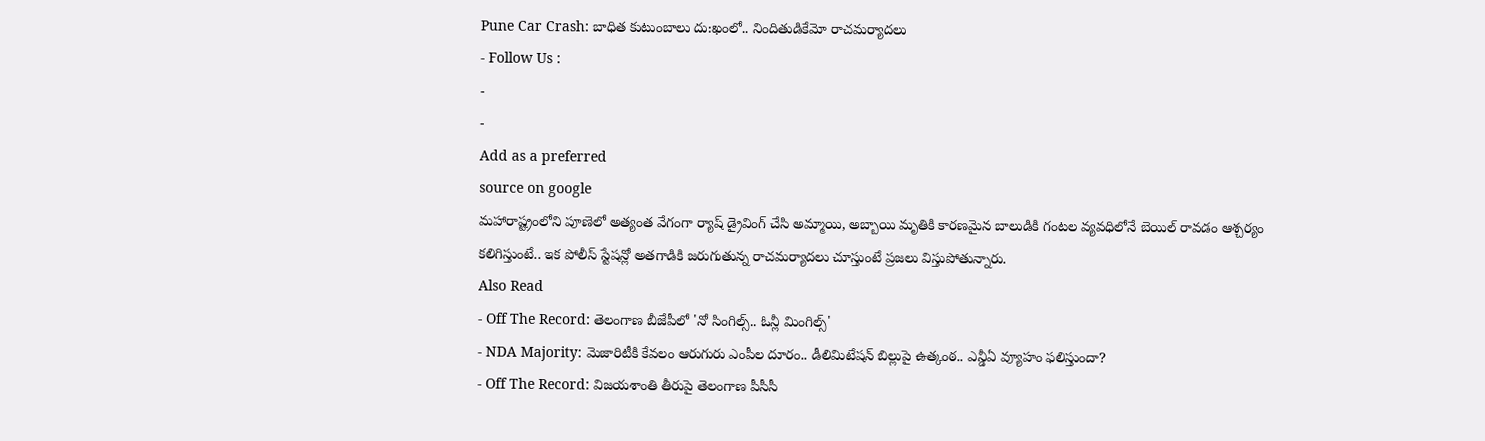Pune Car Crash: బాధిత కుటుంబాలు దు:ఖంలో.. నిందితుడికేమో రాచమర్యాదలు
- Follow Us :
-
-
Add as a preferred
source on google
మహారాష్ట్రంలోని పూణెలో అత్యంత వేగంగా ర్యాష్ డ్రైవింగ్ చేసి అమ్మాయి, అబ్బాయి మృతికి కారణమైన బాలుడికి గంటల వ్యవధిలోనే బెయిల్ రావడం ఆశ్చర్యం కలిగిస్తుంటే.. ఇక పోలీస్ స్టేషన్లో అతగాడికి జరుగుతున్న రాచమర్యాదలు చూస్తుంటే ప్రజలు విస్తుపోతున్నారు.
Also Read
- Off The Record: తెలంగాణ బీజేపీలో 'నో సింగిల్స్.. ఓన్లీ మింగిల్స్'
- NDA Majority: మెజారిటీకి కేవలం ఆరుగురు ఎంపీల దూరం.. డీలిమిటేషన్ బిల్లుపై ఉత్కంఠ.. ఎన్డీఏ వ్యూహం ఫలిస్తుందా?
- Off The Record: విజయశాంతి తీరుపై తెలంగాణ పీసీసీ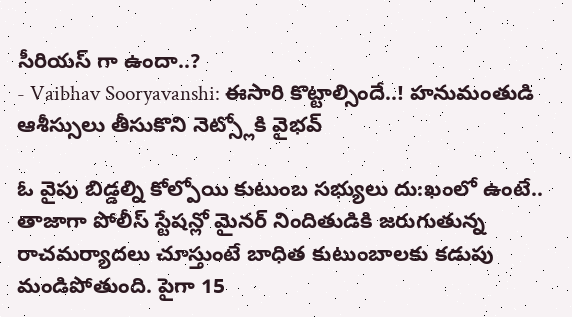సీరియస్ గా ఉందా..?
- Vaibhav Sooryavanshi: ఈసారి కొట్టాల్సిందే..! హనుమంతుడి ఆశీస్సులు తీసుకొని నెట్స్లోకి వైభవ్

ఓ వైపు బిడ్డల్ని కోల్పోయి కుటుంబ సభ్యులు దు:ఖంలో ఉంటే.. తాజాగా పోలీస్ స్టేషన్లో మైనర్ నిందితుడికి జరుగుతున్న రాచమర్యాదలు చూస్తుంటే బాధిత కుటుంబాలకు కడుపు మండిపోతుంది. పైగా 15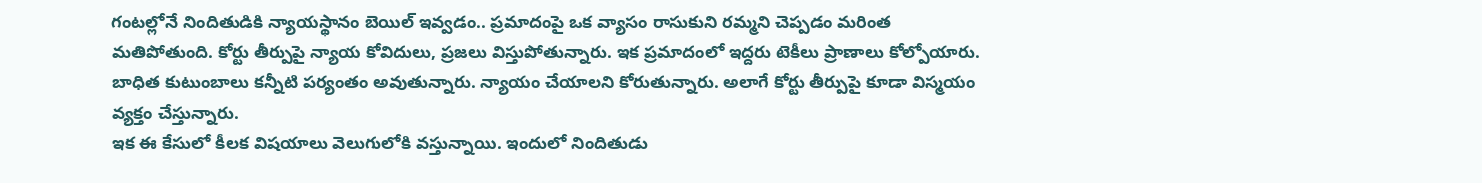గంటల్లోనే నిందితుడికి న్యాయస్థానం బెయిల్ ఇవ్వడం.. ప్రమాదంపై ఒక వ్యాసం రాసుకుని రమ్మని చెప్పడం మరింత మతిపోతుంది. కోర్టు తీర్పుపై న్యాయ కోవిదులు, ప్రజలు విస్తుపోతున్నారు. ఇక ప్రమాదంలో ఇద్దరు టెకీలు ప్రాణాలు కోల్పోయారు. బాధిత కుటుంబాలు కన్నీటి పర్యంతం అవుతున్నారు. న్యాయం చేయాలని కోరుతున్నారు. అలాగే కోర్టు తీర్పుపై కూడా విస్మయం వ్యక్తం చేస్తున్నారు.
ఇక ఈ కేసులో కీలక విషయాలు వెలుగులోకి వస్తున్నాయి. ఇందులో నిందితుడు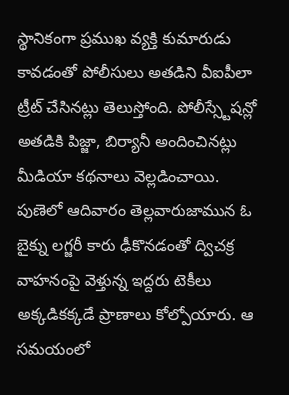స్థానికంగా ప్రముఖ వ్యక్తి కుమారుడు కావడంతో పోలీసులు అతడిని వీఐపీలా ట్రీట్ చేసినట్లు తెలుస్తోంది. పోలీస్స్టేషన్లో అతడికి పిజ్జా, బిర్యానీ అందించినట్లు మీడియా కథనాలు వెల్లడించాయి.
పుణెలో ఆదివారం తెల్లవారుజామున ఓ బైక్ను లగ్జరీ కారు ఢీకొనడంతో ద్విచక్ర వాహనంపై వెళ్తున్న ఇద్దరు టెకీలు అక్కడికక్కడే ప్రాణాలు కోల్పోయారు. ఆ సమయంలో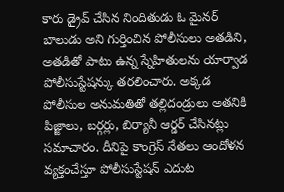కారు డ్రైవ్ చేసిన నిందితుడు ఓ మైనర్ బాలుడు అని గుర్తించిన పోలీసులు అతడిని, అతడితో పాటు ఉన్న స్నేహితులను యార్వాడ పోలీసుస్టేషన్కు తరలించారు. అక్కడ పోలీసుల అనుమతితో తల్లిదండ్రులు అతనికి పిజ్జాలు, బర్గర్లు, బిర్యానీ ఆర్డర్ చేసినట్లు సమాచారం. దీనిపై కాంగ్రెస్ నేతలు ఆందోళన వ్యక్తంచేస్తూ పోలీసుస్టేషన్ ఎదుట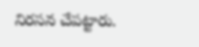నిరసన చేపట్టారు.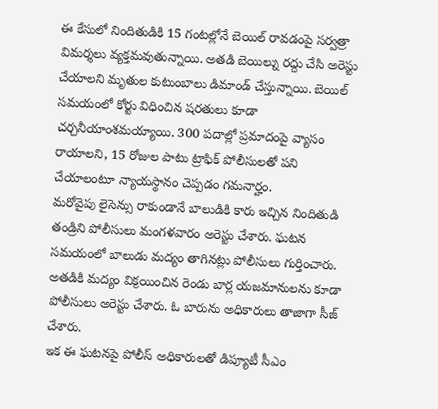ఈ కేసులో నిందితుడికి 15 గంటల్లోనే బెయిల్ రావడంపై సర్వత్రా విమర్శలు వ్యక్తమవుతున్నాయి. అతడి బెయిల్ను రద్దు చేసి అరెస్టు చేయాలని మృతుల కుటుంబాలు డిమాండ్ చేస్తున్నాయి. బెయిల్ సమయంలో కోర్టు విధించిన షరతులు కూడా చర్చనీయాంశమయ్యాయి. 300 పదాల్లో ప్రమాదంపై వ్యాసం రాయాలని, 15 రోజుల పాటు ట్రాఫిక్ పోలీసులతో పని చేయాలంటూ న్యాయస్థానం చెప్పడం గమనార్హం.
మరోవైపు లైసెన్సు రాకుండానే బాలుడికి కారు ఇచ్చిన నిందితుడి తండ్రిని పోలీసులు మంగళవారం అరెస్టు చేశారు. ఘటన సమయంలో బాలుడు మద్యం తాగినట్లు పోలీసులు గుర్తించారు. అతడికి మద్యం విక్రయించిన రెండు బార్ల యజమానులను కూడా పోలీసులు అరెస్టు చేశారు. ఓ బారును అధికారులు తాజాగా సీజ్ చేశారు.
ఇక ఈ ఘటనపై పోలీస్ అధికారులతో డిప్యూటీ సీఎం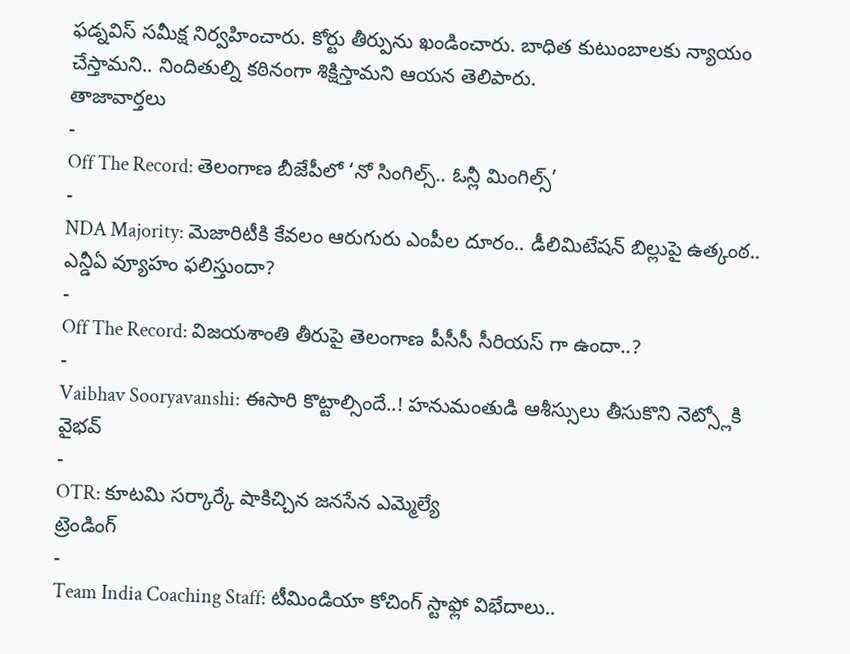ఫడ్నవిస్ సమీక్ష నిర్వహించారు. కోర్టు తీర్పును ఖండించారు. బాధిత కుటుంబాలకు న్యాయం చేస్తామని.. నిందితుల్ని కఠినంగా శిక్షిస్తామని ఆయన తెలిపారు.
తాజావార్తలు
-
Off The Record: తెలంగాణ బీజేపీలో ‘నో సింగిల్స్.. ఓన్లీ మింగిల్స్’
-
NDA Majority: మెజారిటీకి కేవలం ఆరుగురు ఎంపీల దూరం.. డీలిమిటేషన్ బిల్లుపై ఉత్కంఠ.. ఎన్డీఏ వ్యూహం ఫలిస్తుందా?
-
Off The Record: విజయశాంతి తీరుపై తెలంగాణ పీసీసీ సీరియస్ గా ఉందా..?
-
Vaibhav Sooryavanshi: ఈసారి కొట్టాల్సిందే..! హనుమంతుడి ఆశీస్సులు తీసుకొని నెట్స్లోకి వైభవ్
-
OTR: కూటమి సర్కార్కే షాకిచ్చిన జనసేన ఎమ్మెల్యే
ట్రెండింగ్
-
Team India Coaching Staff: టీమిండియా కోచింగ్ స్టాఫ్లో విభేదాలు..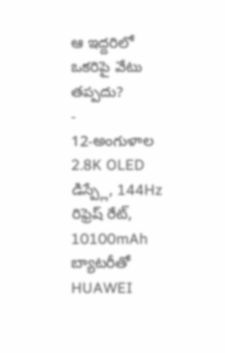ఆ ఇద్దరిలో ఒకరిపై వేటు తప్పదు?
-
12-అంగుళాల 2.8K OLED డిస్ప్లే, 144Hz రిఫ్రెష్ రేట్, 10100mAh బ్యాటరీతో HUAWEI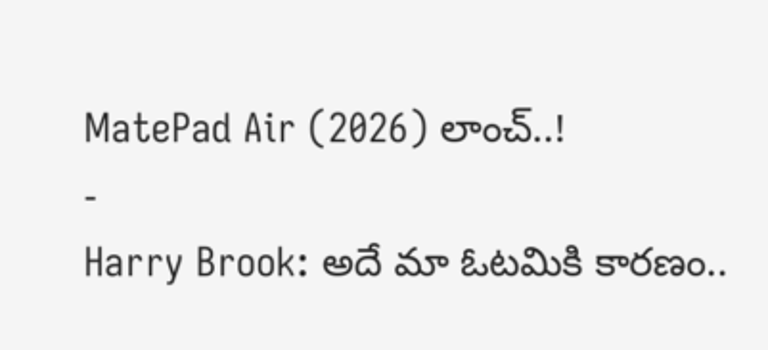MatePad Air (2026) లాంచ్..!
-
Harry Brook: అదే మా ఓటమికి కారణం..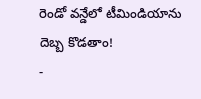రెండో వన్డేలో టీమిండియాను దెబ్బ కొడతాం!
-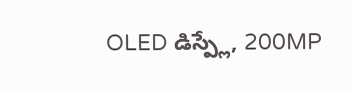OLED డిస్ప్లే, 200MP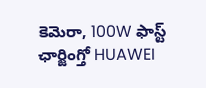కెమెరా, 100W ఫాస్ట్ ఛార్జింగ్తో HUAWEI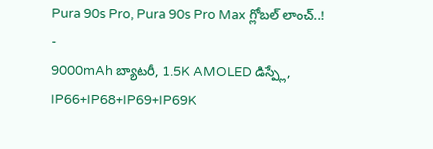Pura 90s Pro, Pura 90s Pro Max గ్లోబల్ లాంచ్..!
-
9000mAh బ్యాటరీ, 1.5K AMOLED డిస్ప్లే, IP66+IP68+IP69+IP69K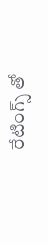రేటింగ్స్ తో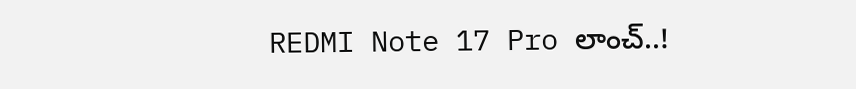REDMI Note 17 Pro లాంచ్..!